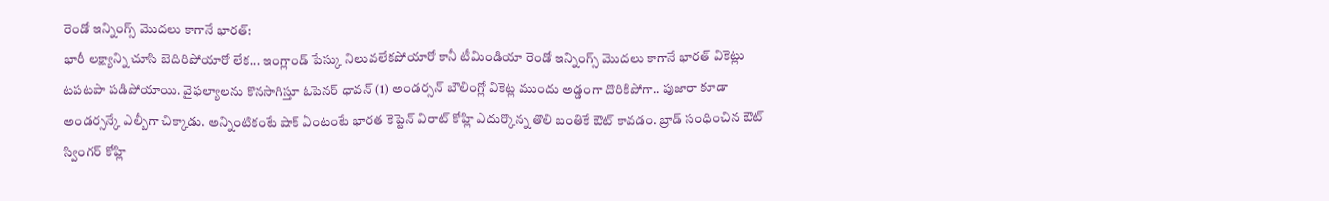రెండో ఇన్నింగ్స్ మొదలు కాగానే భారత్:
భారీ లక్ష్యాన్ని చూసి బెదిరిపోయారో లేక... ఇంగ్లాండ్ పేస్కు నిలువలేకపోయారో కానీ టీమిండియా రెండో ఇన్నింగ్స్ మొదలు కాగానే భారత్ వికెట్లు టపటపా పడిపోయాయి. వైఫల్యాలను కొనసాగిస్తూ ఓపెనర్ ధావన్ (1) అండర్సన్ బౌలింగ్లో వికెట్ల ముందు అడ్డంగా దొరికిపోగా.. పుజారా కూడా అండర్సన్కే ఎల్బీగా చిక్కాడు. అన్నింటికంటే షాక్ ఏంటంటే భారత కెప్టెన్ విరాట్ కోహ్లి ఎదుర్కొన్న తొలి బంతికే ఔట్ కావడం. బ్రాడ్ సంధించిన ఔట్ స్వింగర్ కోహ్లి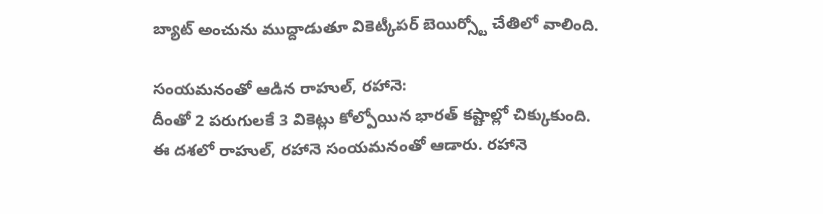బ్యాట్ అంచును ముద్దాడుతూ వికెట్కీపర్ బెయిర్స్టో చేతిలో వాలింది.

సంయమనంతో ఆడిన రాహుల్, రహానె:
దీంతో 2 పరుగులకే 3 వికెట్లు కోల్పోయిన భారత్ కష్టాల్లో చిక్కుకుంది. ఈ దశలో రాహుల్, రహానె సంయమనంతో ఆడారు. రహానె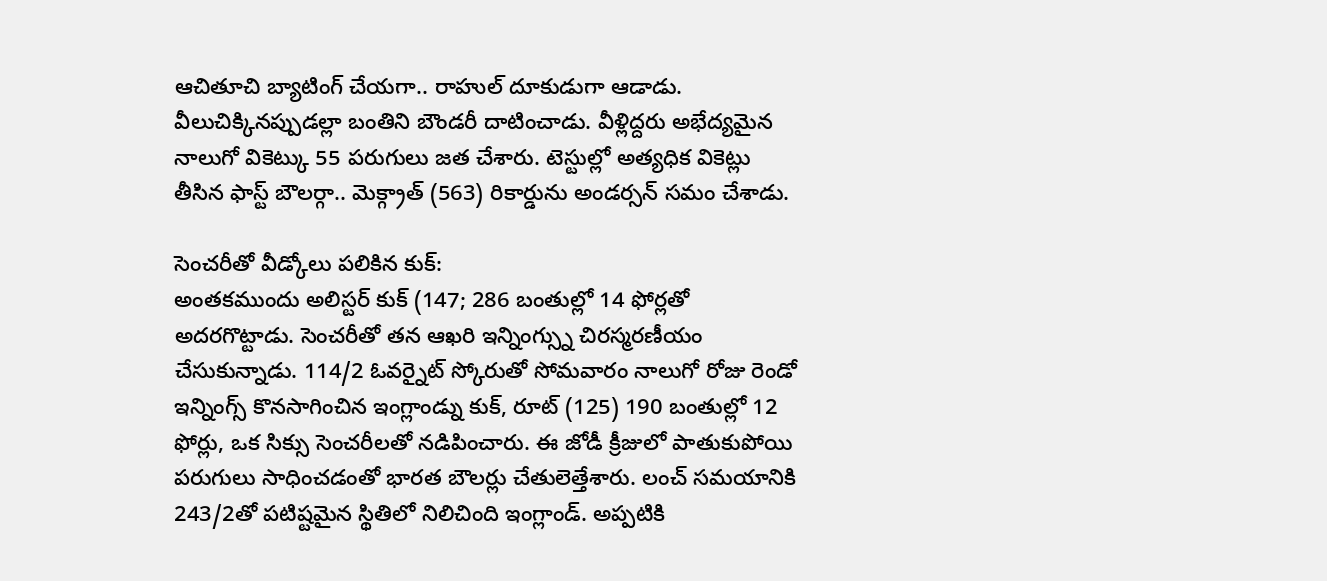ఆచితూచి బ్యాటింగ్ చేయగా.. రాహుల్ దూకుడుగా ఆడాడు. వీలుచిక్కినప్పుడల్లా బంతిని బౌండరీ దాటించాడు. వీళ్లిద్దరు అభేద్యమైన నాలుగో వికెట్కు 55 పరుగులు జత చేశారు. టెస్టుల్లో అత్యధిక వికెట్లు తీసిన ఫాస్ట్ బౌలర్గా.. మెక్గ్రాత్ (563) రికార్డును అండర్సన్ సమం చేశాడు.

సెంచరీతో వీడ్కోలు పలికిన కుక్:
అంతకముందు అలిస్టర్ కుక్ (147; 286 బంతుల్లో 14 ఫోర్లతో అదరగొట్టాడు. సెంచరీతో తన ఆఖరి ఇన్నింగ్స్ను చిరస్మరణీయం చేసుకున్నాడు. 114/2 ఓవర్నైట్ స్కోరుతో సోమవారం నాలుగో రోజు రెండో ఇన్నింగ్స్ కొనసాగించిన ఇంగ్లాండ్ను కుక్, రూట్ (125) 190 బంతుల్లో 12 ఫోర్లు, ఒక సిక్సు సెంచరీలతో నడిపించారు. ఈ జోడీ క్రీజులో పాతుకుపోయి పరుగులు సాధించడంతో భారత బౌలర్లు చేతులెత్తేశారు. లంచ్ సమయానికి 243/2తో పటిష్టమైన స్థితిలో నిలిచింది ఇంగ్లాండ్. అప్పటికి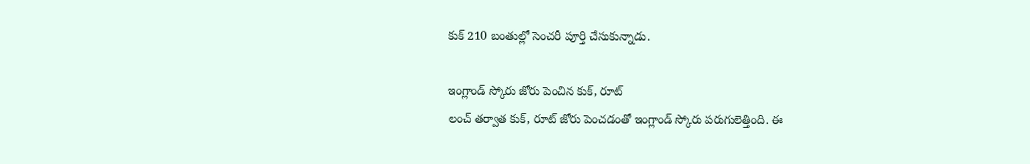కుక్ 210 బంతుల్లో సెంచరీ పూర్తి చేసుకున్నాడు.

ఇంగ్లాండ్ స్కోరు జోరు పెంచిన కుక్, రూట్
లంచ్ తర్వాత కుక్, రూట్ జోరు పెంచడంతో ఇంగ్లాండ్ స్కోరు పరుగులెత్తింది. ఈ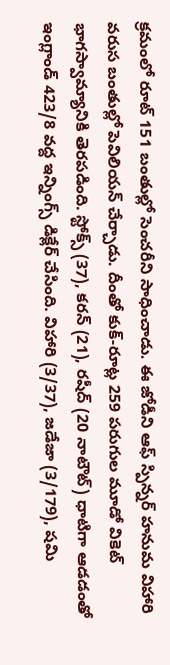క్రమంలో రూట్ 151 బంతుల్లో సెంచరీని సాధించాడు. ఈ జోడీని ఆఫ్ స్పిన్నర్ హనుమ విహారి వరుస బంతుల్లో పెవిలియన్ చేర్చాడు. దీంతో కుక్-రూట్ల 259 పరుగుల మూడో వికెట్ భాగస్వామ్యానికి తెరపడింది. స్టోక్స్ (37), కరన్ (21), రషీద్ (20 నాటౌట్) ధాటిగా ఆడడంతో ఇంగ్లాండ్ 423/8 వద్ద ఇన్నింగ్స్ డిక్లేర్ చేసింది. విహారి (3/37), జడేజా (3/179), షమి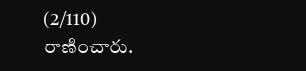(2/110) రాణించారు.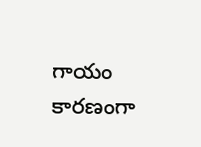గాయం కారణంగా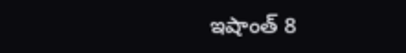ఇషాంత్ 8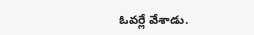ఓవర్లే వేశాడు.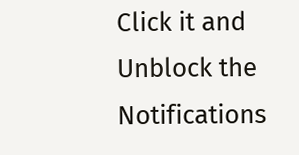Click it and Unblock the Notifications